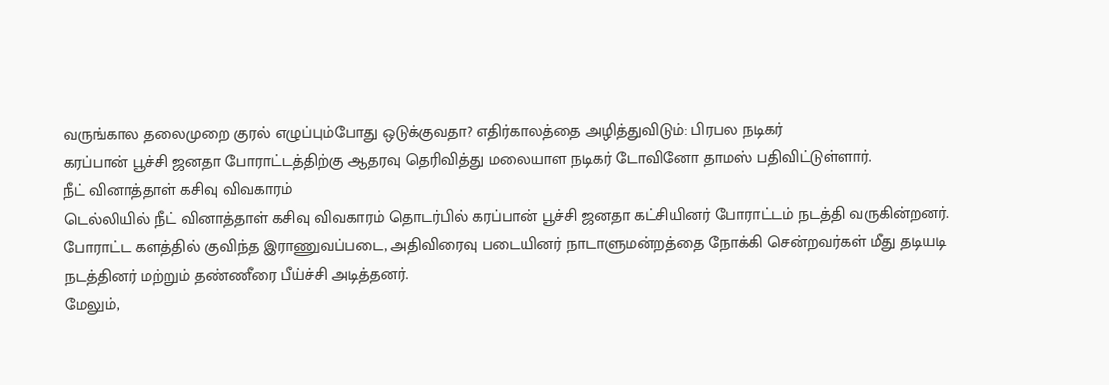வருங்கால தலைமுறை குரல் எழுப்பும்போது ஒடுக்குவதா? எதிர்காலத்தை அழித்துவிடும்: பிரபல நடிகர்
கரப்பான் பூச்சி ஜனதா போராட்டத்திற்கு ஆதரவு தெரிவித்து மலையாள நடிகர் டோவினோ தாமஸ் பதிவிட்டுள்ளார்.
நீட் வினாத்தாள் கசிவு விவகாரம்
டெல்லியில் நீட் வினாத்தாள் கசிவு விவகாரம் தொடர்பில் கரப்பான் பூச்சி ஜனதா கட்சியினர் போராட்டம் நடத்தி வருகின்றனர்.
போராட்ட களத்தில் குவிந்த இராணுவப்படை, அதிவிரைவு படையினர் நாடாளுமன்றத்தை நோக்கி சென்றவர்கள் மீது தடியடி நடத்தினர் மற்றும் தண்ணீரை பீய்ச்சி அடித்தனர்.
மேலும்,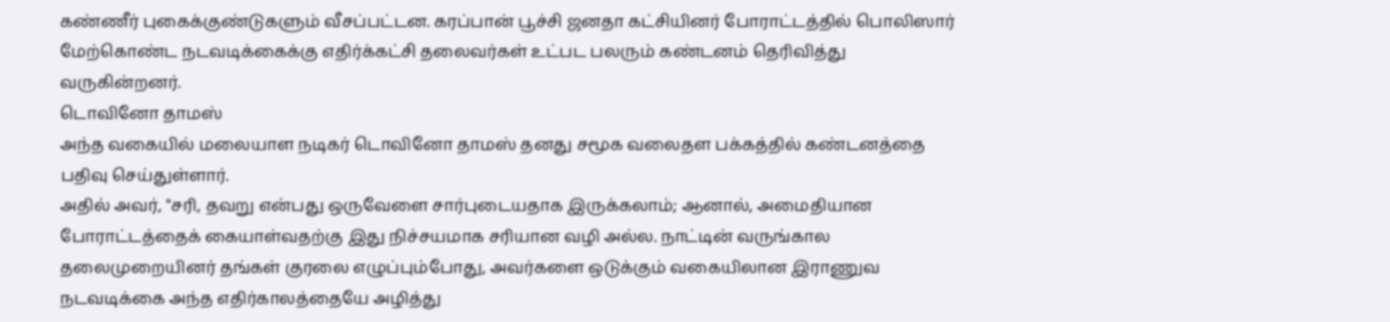கண்ணீர் புகைக்குண்டுகளும் வீசப்பட்டன. கரப்பான் பூச்சி ஜனதா கட்சியினர் போராட்டத்தில் பொலிஸார் மேற்கொண்ட நடவடிக்கைக்கு எதிர்க்கட்சி தலைவர்கள் உட்பட பலரும் கண்டனம் தெரிவித்து வருகின்றனர்.
டொவினோ தாமஸ்
அந்த வகையில் மலையாள நடிகர் டொவினோ தாமஸ் தனது சமூக வலைதள பக்கத்தில் கண்டனத்தை பதிவு செய்துள்ளார்.
அதில் அவர், "சரி, தவறு என்பது ஒருவேளை சார்புடையதாக இருக்கலாம்; ஆனால், அமைதியான போராட்டத்தைக் கையாள்வதற்கு இது நிச்சயமாக சரியான வழி அல்ல. நாட்டின் வருங்கால தலைமுறையினர் தங்கள் குரலை எழுப்பும்போது, அவர்களை ஒடுக்கும் வகையிலான இராணுவ நடவடிக்கை அந்த எதிர்காலத்தையே அழித்து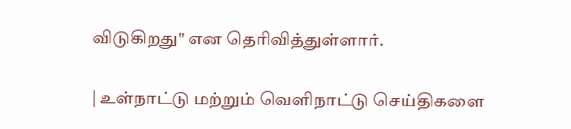விடுகிறது" என தெரிவித்துள்ளார்.

| உள்நாட்டு மற்றும் வெளிநாட்டு செய்திகளை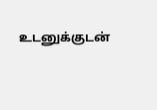உடனுக்குடன்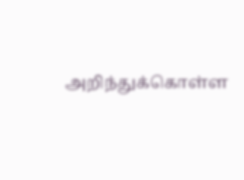அறிந்துக்கொள்ள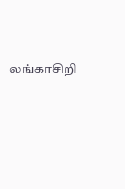லங்காசிறி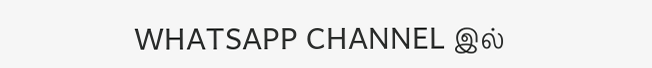WHATSAPP CHANNEL இல்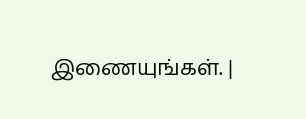இணையுங்கள். |